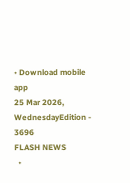• Download mobile app
25 Mar 2026, WednesdayEdition - 3696
FLASH NEWS
  •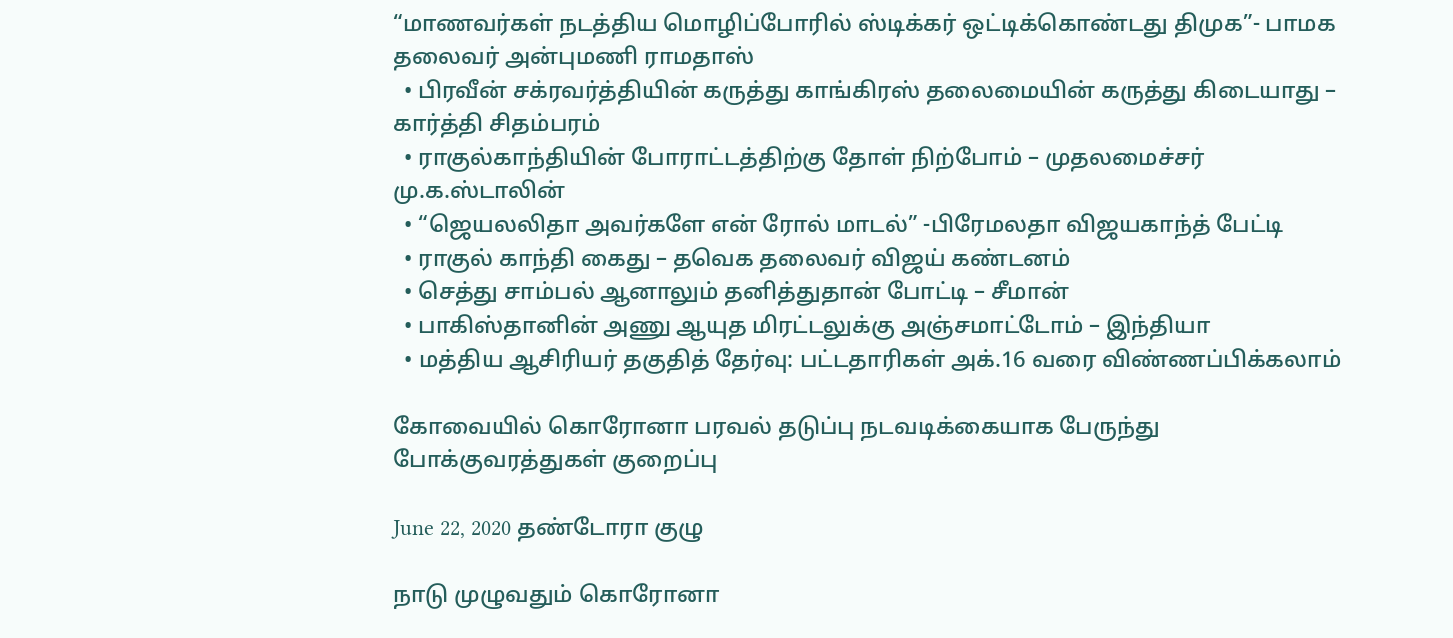“மாணவர்கள் நடத்திய மொழிப்போரில் ஸ்டிக்கர் ஒட்டிக்கொண்டது திமுக”- பாமக தலைவர் அன்புமணி ராமதாஸ்
  • பிரவீன் சக்ரவர்த்தியின் கருத்து காங்கிரஸ் தலைமையின் கருத்து கிடையாது – கார்த்தி சிதம்பரம்
  • ராகுல்காந்தியின் போராட்டத்திற்கு தோள் நிற்போம் – முதலமைச்சர் மு.க.ஸ்டாலின்
  • “ஜெயலலிதா அவர்களே என் ரோல் மாடல்” -பிரேமலதா விஜயகாந்த் பேட்டி
  • ராகுல் காந்தி கைது – தவெக தலைவர் விஜய் கண்டனம்
  • செத்து சாம்பல் ஆனாலும் தனித்துதான் போட்டி – சீமான்
  • பாகிஸ்தானின் அணு ஆயுத மிரட்டலுக்கு அஞ்சமாட்டோம் – இந்தியா
  • மத்திய ஆசிரியர் தகுதித் தேர்வு: பட்டதாரிகள் அக்.16 வரை விண்ணப்பிக்கலாம்

கோவையில் கொரோனா பரவல் தடுப்பு நடவடிக்கையாக பேருந்து போக்குவரத்துகள் குறைப்பு

June 22, 2020 தண்டோரா குழு

நாடு முழுவதும் கொரோனா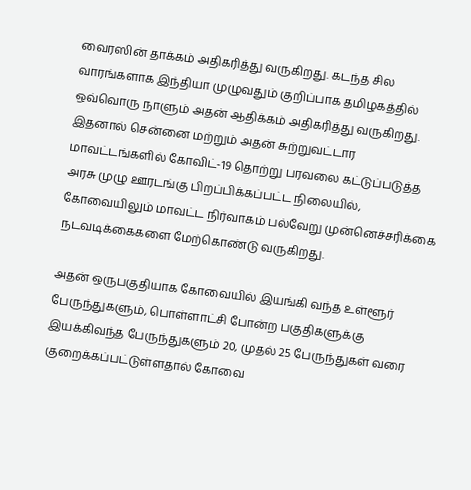வைரஸின் தாக்கம் அதிகரித்து வருகிறது. கடந்த சில வாரங்களாக இந்தியா முழுவதும் குறிப்பாக தமிழகத்தில் ஒவ்வொரு நாளும் அதன் ஆதிக்கம் அதிகரித்து வருகிறது. இதனால் சென்னை மற்றும் அதன் சுற்றுவட்டார மாவட்டங்களில் கோவிட்-19 தொற்று பரவலை கட்டுப்படுத்த அரசு முழு ஊரடங்கு பிறப்பிக்கப்பட்ட நிலையில், கோவையிலும் மாவட்ட நிர்வாகம் பல்வேறு முன்னெச்சரிக்கை நடவடிக்கைகளை மேற்கொண்டு வருகிறது.

அதன் ஒருபகுதியாக கோவையில் இயங்கி வந்த உள்ளூர் பேருந்துகளும், பொள்ளாட்சி போன்ற பகுதிகளுக்கு இயக்கிவந்த பேருந்துகளும் 20, முதல் 25 பேருந்துகள் வரை குறைக்கப்பட்டுள்ளதால் கோவை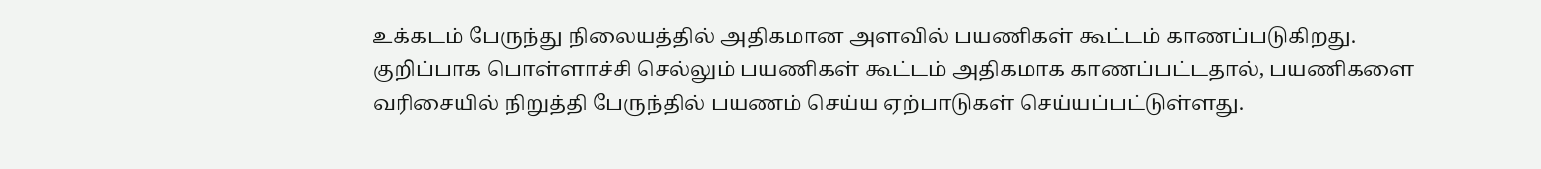உக்கடம் பேருந்து நிலையத்தில் அதிகமான அளவில் பயணிகள் கூட்டம் காணப்படுகிறது. குறிப்பாக பொள்ளாச்சி செல்லும் பயணிகள் கூட்டம் அதிகமாக காணப்பட்டதால், பயணிகளை வரிசையில் நிறுத்தி பேருந்தில் பயணம் செய்ய ஏற்பாடுகள் செய்யப்பட்டுள்ளது.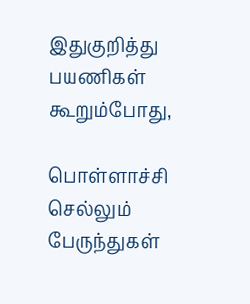இதுகுறித்து பயணிகள் கூறும்போது,

பொள்ளாச்சி செல்லும் பேருந்துகள்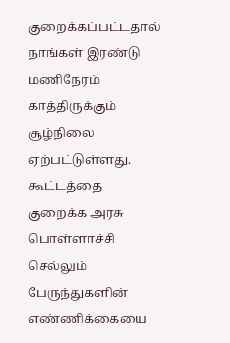குறைக்கப்பட்டதால் நாங்கள் இரண்டு மணிநேரம் காத்திருக்கும் சூழ்நிலை ஏற்பட்டுள்ளது. கூட்டத்தை குறைக்க அரசு பொள்ளாச்சி செல்லும் பேருந்துகளின் எண்ணிக்கையை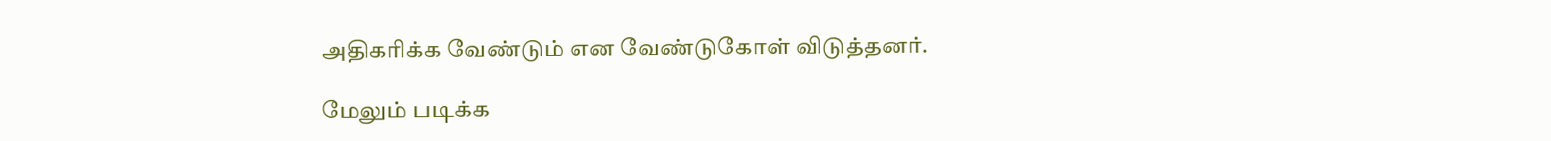அதிகரிக்க வேண்டும் என வேண்டுகோள் விடுத்தனர்.

மேலும் படிக்க